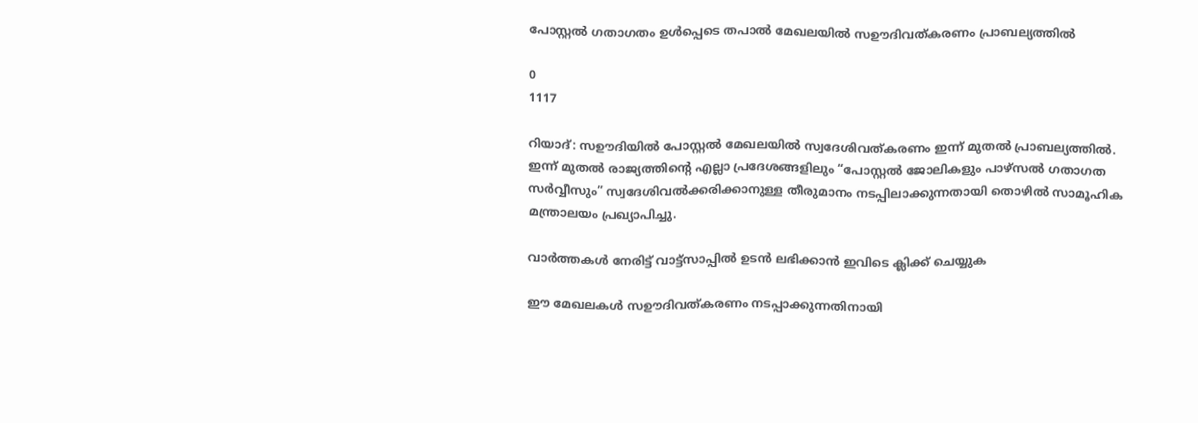പോസ്റ്റൽ ഗതാഗതം ഉൾപ്പെടെ തപാൽ മേഖലയിൽ സഊദിവത്കരണം പ്രാബല്യത്തിൽ

0
1117

റിയാദ്: സഊദിയിൽ പോസ്റ്റൽ മേഖലയിൽ സ്വദേശിവത്കരണം ഇന്ന് മുതൽ പ്രാബല്യത്തിൽ. ഇന്ന് മുതൽ രാജ്യത്തിന്റെ എല്ലാ പ്രദേശങ്ങളിലും “പോസ്റ്റൽ ജോലികളും പാഴ്സൽ ഗതാഗത സർവ്വീസും” സ്വദേശിവൽക്കരിക്കാനുള്ള തീരുമാനം നടപ്പിലാക്കുന്നതായി തൊഴിൽ സാമൂഹിക മന്ത്രാലയം പ്രഖ്യാപിച്ചു.

വാർത്തകൾ നേരിട്ട് വാട്ട്സാപ്പിൽ ഉടൻ ലഭിക്കാൻ ഇവിടെ ക്ലിക്ക് ചെയ്യുക

ഈ മേഖലകൾ സഊദിവത്കരണം നടപ്പാക്കുന്നതിനായി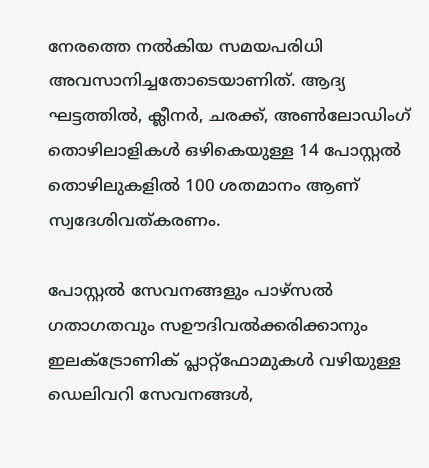നേരത്തെ നൽകിയ സമയപരിധി അവസാനിച്ചതോടെയാണിത്. ആദ്യ ഘട്ടത്തിൽ, ക്ലീനർ, ചരക്ക്, അൺലോഡിംഗ് തൊഴിലാളികൾ ഒഴികെയുള്ള 14 പോസ്റ്റൽ തൊഴിലുകളിൽ 100 ശതമാനം ആണ് സ്വദേശിവത്കരണം.

പോസ്റ്റൽ സേവനങ്ങളും പാഴ്‌സൽ ഗതാഗതവും സഊദിവൽക്കരിക്കാനും ഇലക്ട്രോണിക് പ്ലാറ്റ്‌ഫോമുകൾ വഴിയുള്ള ഡെലിവറി സേവനങ്ങൾ,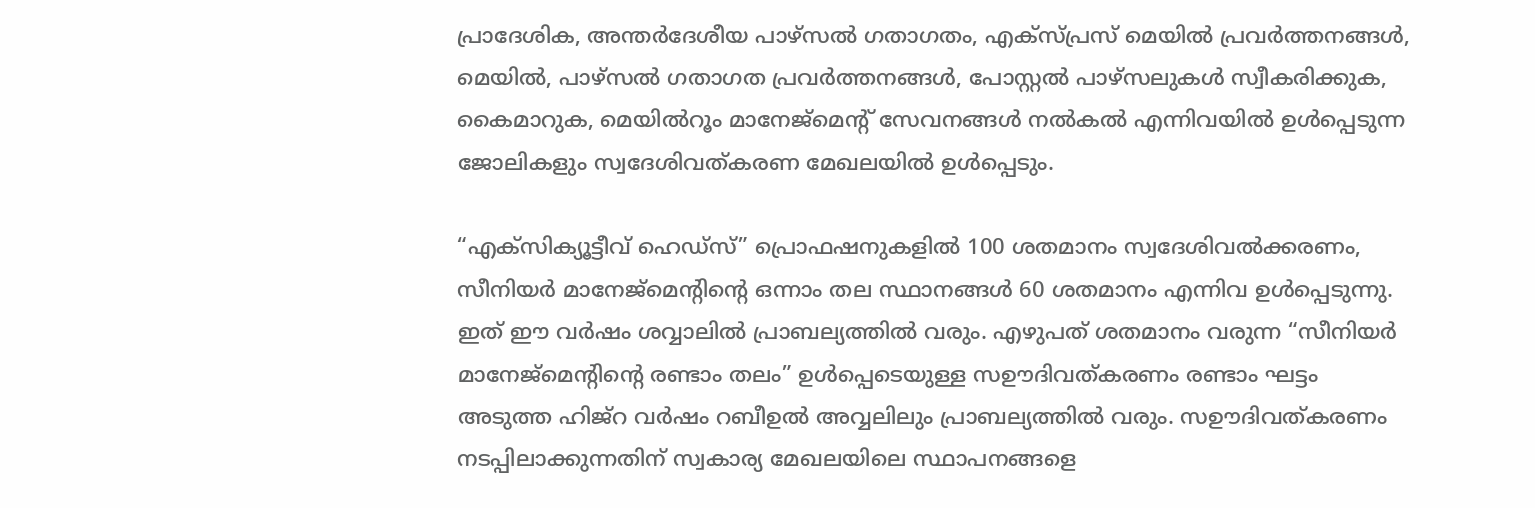പ്രാദേശിക, അന്തർദേശീയ പാഴ്‌സൽ ഗതാഗതം, എക്‌സ്പ്രസ് മെയിൽ പ്രവർത്തനങ്ങൾ, മെയിൽ, പാഴ്‌സൽ ഗതാഗത പ്രവർത്തനങ്ങൾ, പോസ്റ്റൽ പാഴ്സലുകൾ സ്വീകരിക്കുക, കൈമാറുക, മെയിൽറൂം മാനേജ്മെന്റ് സേവനങ്ങൾ നൽകൽ എന്നിവയിൽ ഉൾപ്പെടുന്ന ജോലികളും സ്വദേശിവത്കരണ മേഖലയിൽ ഉൾപ്പെടും.

“എക്‌സിക്യൂട്ടീവ് ഹെഡ്സ്” പ്രൊഫഷനുകളിൽ 100 ശതമാനം സ്വദേശിവൽക്കരണം, സീനിയർ മാനേജ്‌മെന്റിന്റെ ഒന്നാം തല സ്ഥാനങ്ങൾ 60 ശതമാനം എന്നിവ ഉൾപ്പെടുന്നു. ഇത് ഈ വർഷം ശവ്വാലിൽ പ്രാബല്യത്തിൽ വരും. എഴുപത് ശതമാനം വരുന്ന “സീനിയർ മാനേജ്മെന്റിന്റെ രണ്ടാം തലം” ഉൾപ്പെടെയുള്ള സഊദിവത്കരണം രണ്ടാം ഘട്ടം അടുത്ത ഹിജ്‌റ വർഷം റബീഉൽ അവ്വലിലും പ്രാബല്യത്തിൽ വരും. സഊദിവത്കരണം നടപ്പിലാക്കുന്നതിന് സ്വകാര്യ മേഖലയിലെ സ്ഥാപനങ്ങളെ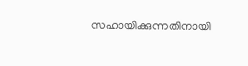സഹായിക്കുന്നതിനായി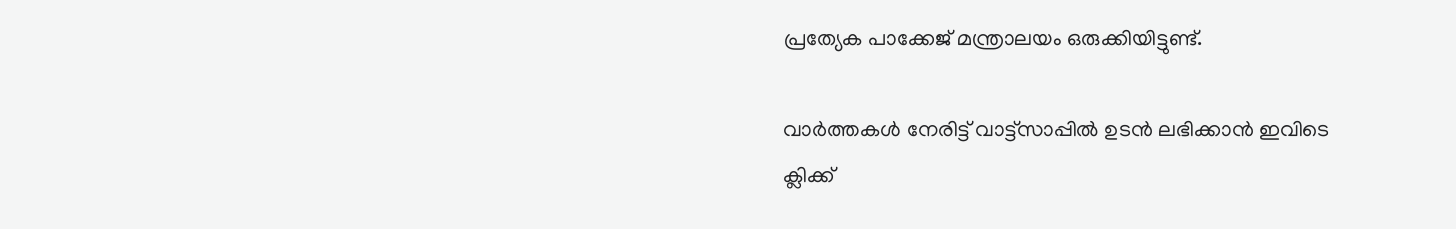പ്രത്യേക പാക്കേജ് മന്ത്രാലയം ഒരുക്കിയിട്ടുണ്ട്.

വാർത്തകൾ നേരിട്ട് വാട്ട്സാപ്പിൽ ഉടൻ ലഭിക്കാൻ ഇവിടെ ക്ലിക്ക്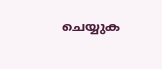ചെയ്യുക